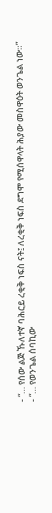- “… የሰው ልጅ ኹለተኛ ባሕርይ ረቂቅ ነፍስ ናት፤ ለረቂቅ ነፍስ ደግሞ የሚሰዋላት ሕያው መስዋዕት ወንጌል ነው።”
- “… የወንጌል ሰባኪው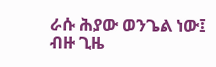ራሱ ሕያው ወንጌል ነው፤ ብዙ ጊዜ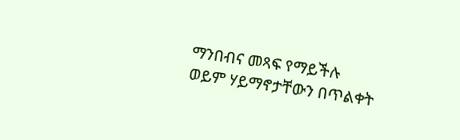ማንበብና መጻፍ የማይችሉ ወይም ሃይማኖታቸውን በጥልቀት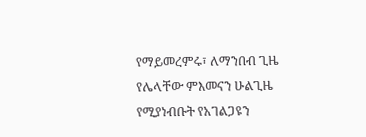የማይመረምሩ፣ ለማንበብ ጊዜ የሌላቸው ምእመናን ሁልጊዜ የሚያነብቡት የአገልጋዩን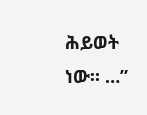ሕይወት ነው። …”